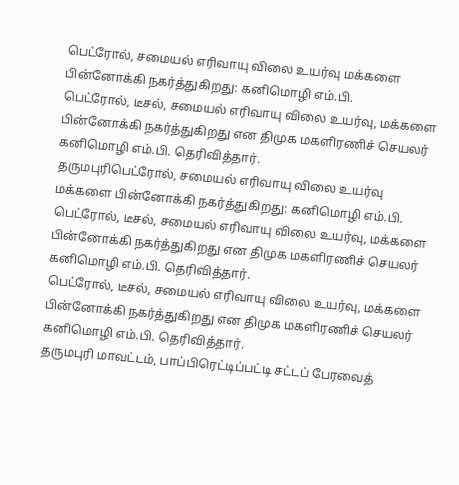பெட்ரோல், சமையல் எரிவாயு விலை உயர்வு மக்களை பின்னோக்கி நகர்த்துகிறது: கனிமொழி எம்.பி.
பெட்ரோல், டீசல், சமையல் எரிவாயு விலை உயர்வு, மக்களை பின்னோக்கி நகர்த்துகிறது என திமுக மகளிரணிச் செயலர் கனிமொழி எம்.பி. தெரிவித்தார்.
தருமபுரிபெட்ரோல், சமையல் எரிவாயு விலை உயர்வு மக்களை பின்னோக்கி நகர்த்துகிறது: கனிமொழி எம்.பி.
பெட்ரோல், டீசல், சமையல் எரிவாயு விலை உயர்வு, மக்களை பின்னோக்கி நகர்த்துகிறது என திமுக மகளிரணிச் செயலர் கனிமொழி எம்.பி. தெரிவித்தார்.
பெட்ரோல், டீசல், சமையல் எரிவாயு விலை உயர்வு, மக்களை பின்னோக்கி நகர்த்துகிறது என திமுக மகளிரணிச் செயலர் கனிமொழி எம்.பி. தெரிவித்தார்.
தருமபுரி மாவட்டம், பாப்பிரெட்டிப்பட்டி சட்டப் பேரவைத்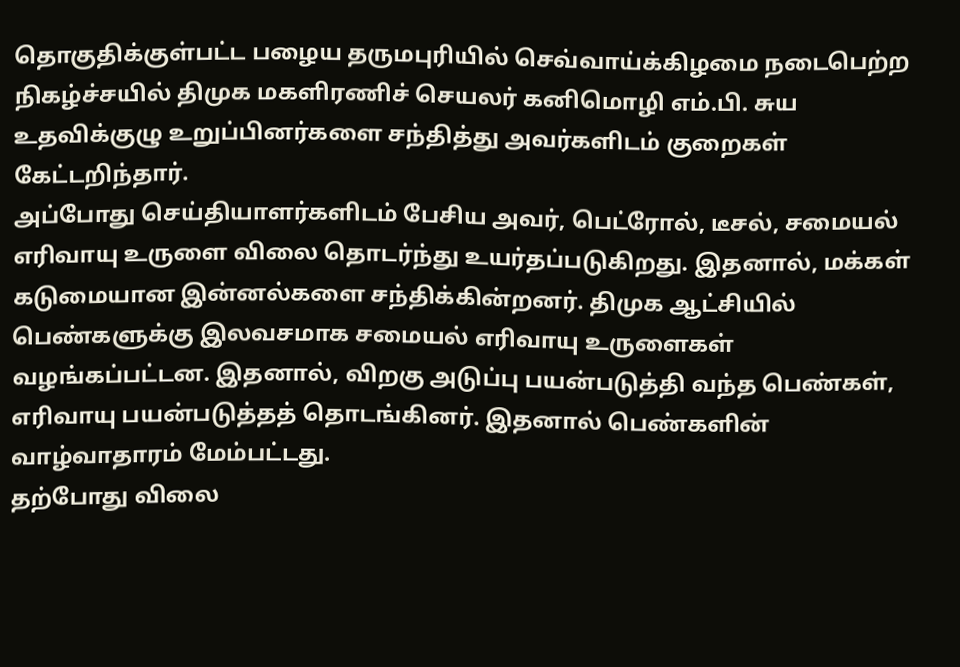தொகுதிக்குள்பட்ட பழைய தருமபுரியில் செவ்வாய்க்கிழமை நடைபெற்ற நிகழ்ச்சயில் திமுக மகளிரணிச் செயலர் கனிமொழி எம்.பி. சுய உதவிக்குழு உறுப்பினர்களை சந்தித்து அவர்களிடம் குறைகள் கேட்டறிந்தார்.
அப்போது செய்தியாளர்களிடம் பேசிய அவர், பெட்ரோல், டீசல், சமையல் எரிவாயு உருளை விலை தொடர்ந்து உயர்தப்படுகிறது. இதனால், மக்கள் கடுமையான இன்னல்களை சந்திக்கின்றனர். திமுக ஆட்சியில் பெண்களுக்கு இலவசமாக சமையல் எரிவாயு உருளைகள் வழங்கப்பட்டன. இதனால், விறகு அடுப்பு பயன்படுத்தி வந்த பெண்கள், எரிவாயு பயன்படுத்தத் தொடங்கினர். இதனால் பெண்களின் வாழ்வாதாரம் மேம்பட்டது.
தற்போது விலை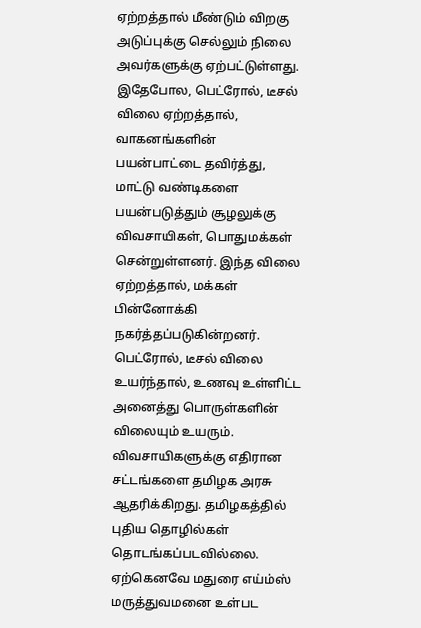ஏற்றத்தால் மீண்டும் விறகு அடுப்புக்கு செல்லும் நிலை அவர்களுக்கு ஏற்பட்டுள்ளது. இதேபோல, பெட்ரோல், டீசல் விலை ஏற்றத்தால், வாகனங்களின் பயன்பாட்டை தவிர்த்து, மாட்டு வண்டிகளை பயன்படுத்தும் சூழலுக்கு விவசாயிகள், பொதுமக்கள் சென்றுள்ளனர். இந்த விலை ஏற்றத்தால், மக்கள் பின்னோக்கி நகர்த்தப்படுகின்றனர்.
பெட்ரோல், டீசல் விலை உயர்ந்தால், உணவு உள்ளிட்ட அனைத்து பொருள்களின் விலையும் உயரும். விவசாயிகளுக்கு எதிரான சட்டங்களை தமிழக அரசு ஆதரிக்கிறது. தமிழகத்தில் புதிய தொழில்கள் தொடங்கப்படவில்லை. ஏற்கெனவே மதுரை எய்ம்ஸ் மருத்துவமனை உள்பட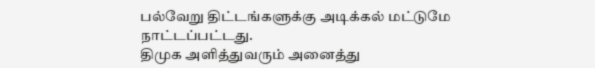பல்வேறு திட்டங்களுக்கு அடிக்கல் மட்டுமே நாட்டப்பட்டது.
திமுக அளித்துவரும் அனைத்து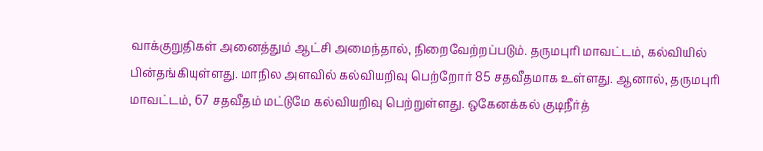வாக்குறுதிகள் அனைத்தும் ஆட்சி அமைந்தால், நிறைவேற்றப்படும். தருமபுரி மாவட்டம், கல்வியில் பின்தங்கியுள்ளது. மாநில அளவில் கல்வியறிவு பெற்றோர் 85 சதவீதமாக உள்ளது. ஆனால், தருமபுரி மாவட்டம், 67 சதவீதம் மட்டுமே கல்வியறிவு பெற்றுள்ளது. ஒகேனக்கல் குடிநீர்த்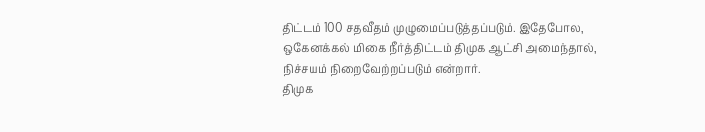திட்டம் 100 சதவீதம் முழுமைப்படுத்தப்படும். இதேபோல, ஒகேனக்கல் மிகை நீர்த்திட்டம் திமுக ஆட்சி அமைந்தால், நிச்சயம் நிறைவேற்றப்படும் என்றார்.
திமுக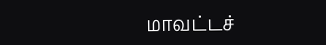மாவட்டச்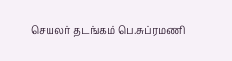செயலர் தடங்கம் பெ.சுப்ரமணி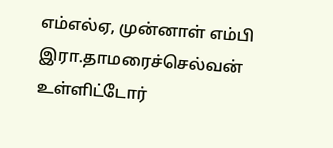எம்எல்ஏ, முன்னாள் எம்பி இரா.தாமரைச்செல்வன் உள்ளிட்டோர்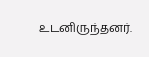உடனிருந்தனர்.